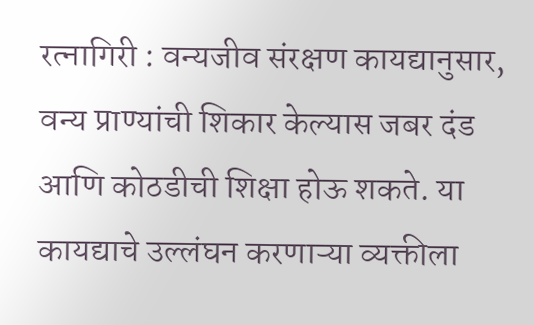रत्नागिरी : वन्यजीव संरक्षण कायद्यानुसार, वन्य प्राण्यांची शिकार केल्यास जबर दंड आणि कोठडीची शिक्षा होऊ शकते. या कायद्याचे उल्लंघन करणाऱ्या व्यक्तीला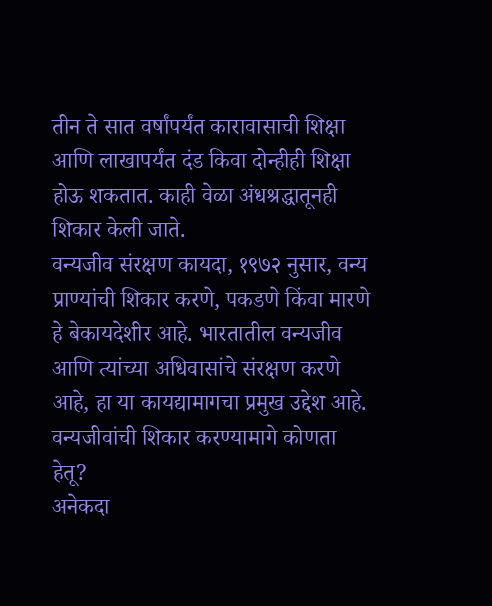तीन ते सात वर्षांपर्यंत कारावासाची शिक्षा आणि लाखापर्यंत दंड किवा दोन्हीही शिक्षा होऊ शकतात. काही वेळा अंधश्रद्धातूनही शिकार केली जाते.
वन्यजीव संरक्षण कायदा, १९७२ नुसार, वन्य प्राण्यांची शिकार करणे, पकडणे किंवा मारणे हे बेकायदेशीर आहे. भारतातील वन्यजीव आणि त्यांच्या अधिवासांचे संरक्षण करणे आहे, हा या कायद्यामागचा प्रमुख उद्देश आहे.
वन्यजीवांची शिकार करण्यामागे कोणता हेतू?
अनेकदा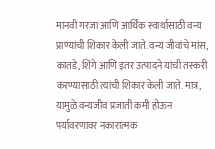मानवी गरजा आणि आर्थिक स्वार्थासाठी वन्य प्राण्यांची शिकार केली जाते. वन्य जीवांचे मांस, कातडे, शिंगे आणि इतर उत्पादने यांची तस्करी करण्यासाठी त्यांची शिकार केली जाते. मात्र, यामुळे वन्यजीव प्रजाती कमी होऊन पर्यावरणावर नकारात्मक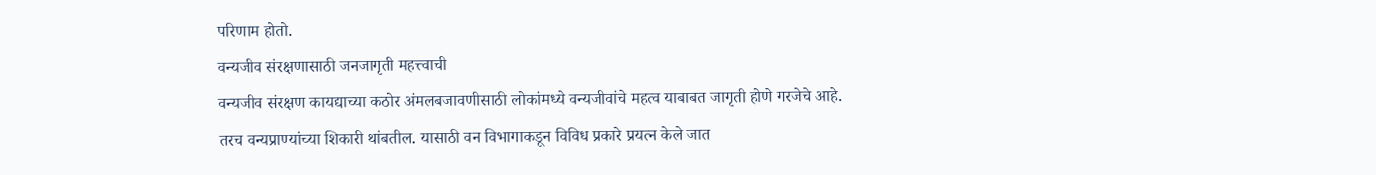परिणाम होतो.
वन्यजीव संरक्षणासाठी जनजागृती महत्त्वाची
वन्यजीव संरक्षण कायद्याच्या कठोर अंमलबजावणीसाठी लोकांमध्ये वन्यजीवांचे महत्व याबाबत जागृती होणे गरजेचे आहे. तरच वन्यप्राण्यांच्या शिकारी थांबतील. यासाठी वन विभागाकडून विविध प्रकारे प्रयत्न केले जात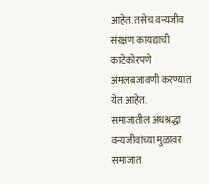आहेत. तसेच वन्यजीव संरक्षण कायद्याची काटेकोरपणे अंमलबजावणी करण्यात येत आहेत.
समाजातील अंधश्रद्धा वन्यजीवांच्या मुळावर
समाजात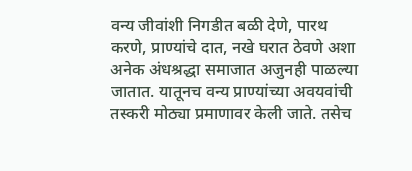वन्य जीवांशी निगडीत बळी देणे, पारथ करणे, प्राण्यांचे दात, नखे घरात ठेवणे अशा अनेक अंधश्रद्धा समाजात अजुनही पाळल्या जातात. यातूनच वन्य प्राण्यांच्या अवयवांची तस्करी मोठ्या प्रमाणावर केली जाते. तसेच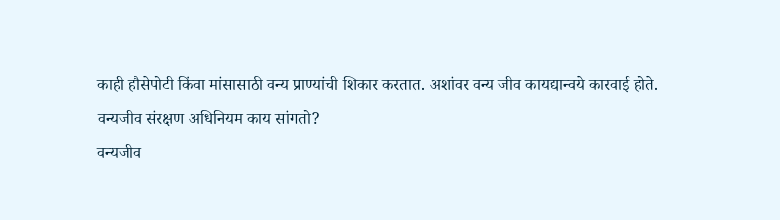काही हौसेपोटी किंवा मांसासाठी वन्य प्राण्यांची शिकार करतात. अशांवर वन्य जीव कायद्यान्वये कारवाई होते.
वन्यजीव संरक्षण अधिनियम काय सांगतो?
वन्यजीव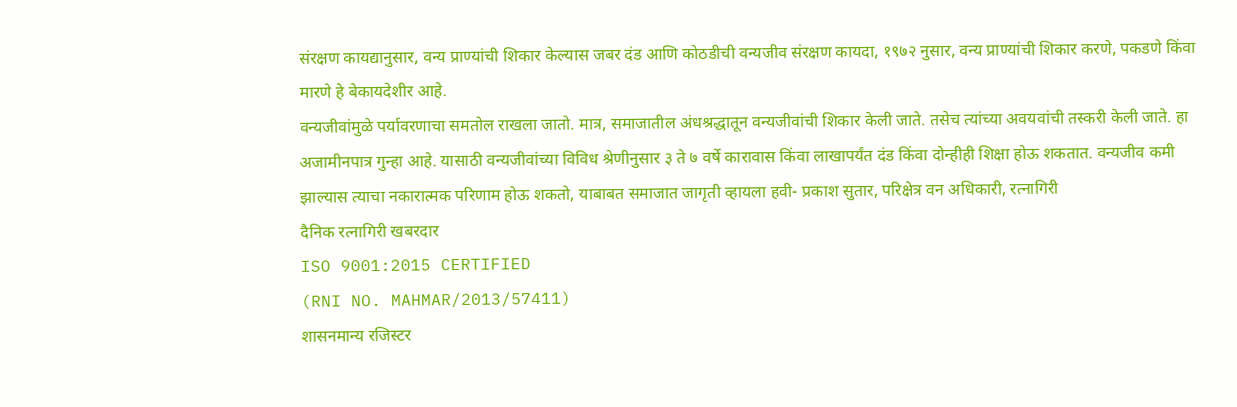संरक्षण कायद्यानुसार, वन्य प्राण्यांची शिकार केल्यास जबर दंड आणि कोठडीची वन्यजीव संरक्षण कायदा, १९७२ नुसार, वन्य प्राण्यांची शिकार करणे, पकडणे किंवा मारणे हे बेकायदेशीर आहे.
वन्यजीवांमुळे पर्यावरणाचा समतोल राखला जातो. मात्र, समाजातील अंधश्रद्धातून वन्यजीवांची शिकार केली जाते. तसेच त्यांच्या अवयवांची तस्करी केली जाते. हा अजामीनपात्र गुन्हा आहे. यासाठी वन्यजीवांच्या विविध श्रेणीनुसार ३ ते ७ वर्षे कारावास किंवा लाखापर्यंत दंड किंवा दोन्हीही शिक्षा होऊ शकतात. वन्यजीव कमी झाल्यास त्याचा नकारात्मक परिणाम होऊ शकतो, याबाबत समाजात जागृती व्हायला हवी- प्रकाश सुतार, परिक्षेत्र वन अधिकारी, रत्नागिरी
दैनिक रत्नागिरी खबरदार
ISO 9001:2015 CERTIFIED
(RNI NO. MAHMAR/2013/57411)
शासनमान्य रजिस्टर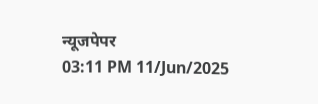न्यूजपेपर
03:11 PM 11/Jun/2025